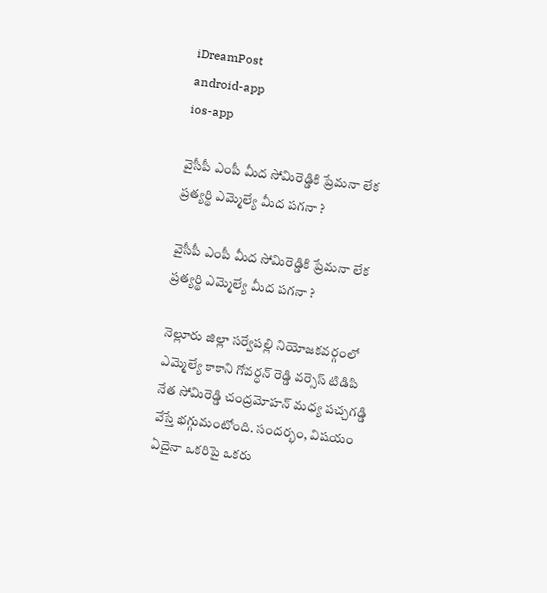iDreamPost
android-app
ios-app

వైసీపీ ఎంపీ మీద సోమిరెడ్డికి ప్రేమనా లేక ప్రత్యర్థి ఎమ్మెల్యే మీద పగనా ?

వైసీపీ ఎంపీ మీద సోమిరెడ్డికి ప్రేమనా లేక ప్రత్యర్థి ఎమ్మెల్యే మీద పగనా ?

నెల్లూరు జిల్లా సర్వేపల్లి నియోజకవర్గంలో ఎమ్మెల్యే కాకాని గోవర్ధన్ రెడ్డి వర్సెస్ టిడిపి నేత సోమిరెడ్డి చంద్రమోహన్ మధ్య పచ్చగడ్డి వేస్తే భగ్గుమంటోంది. సందర్భం, విషయం ఏదైనా ఒకరిపై ఒకరు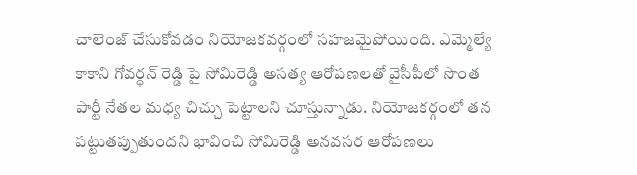చాలెంజ్ చేసుకోవడం నియోజకవర్గంలో సహజమైపోయింది. ఎమ్మెల్యే కాకాని గోవర్ధన్ రెడ్డి పై సోమిరెడ్డి అసత్య ఆరోపణలతో వైసీపీలో సొంత పార్టీ నేతల మధ్య చిచ్చు పెట్టాలని చూస్తున్నాడు. నియోజకర్గంలో తన పట్టుతప్పుతుందని భావించి సోమిరెడ్డి అనవసర ఆరోపణలు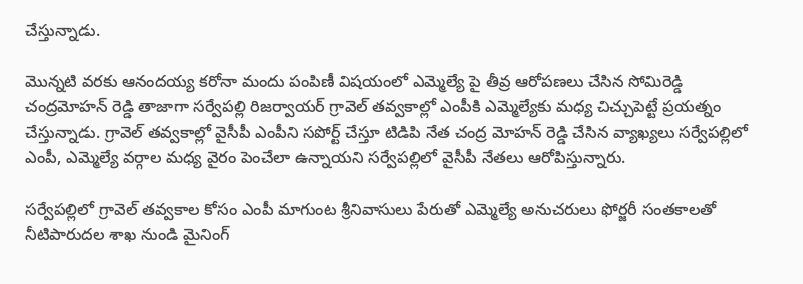చేస్తున్నాడు.

మొన్నటి వరకు ఆనందయ్య కరోనా మందు పంపిణీ విషయంలో ఎమ్మెల్యే పై తీవ్ర ఆరోపణలు చేసిన సోమిరెడ్డి చంద్రమోహన్ రెడ్డి తాజాగా సర్వేపల్లి రిజర్వాయర్ గ్రావెల్ తవ్వకాల్లో ఎంపీకి ఎమ్మెల్యేకు మధ్య చిచ్చుపెట్టే ప్రయత్నం చేస్తున్నాడు. గ్రావెల్ తవ్వకాల్లో వైసీపీ ఎంపీని సపోర్ట్ చేస్తూ టిడిపి నేత చంద్ర మోహన్ రెడ్డి చేసిన వ్యాఖ్యలు సర్వేపల్లిలో ఎంపీ, ఎమ్మెల్యే వర్గాల మధ్య వైరం పెంచేలా ఉన్నాయని సర్వేపల్లిలో వైసీపీ నేతలు ఆరోపిస్తున్నారు.

సర్వేపల్లిలో గ్రావెల్ తవ్వకాల కోసం ఎంపీ మాగుంట శ్రీనివాసులు పేరుతో ఎమ్మెల్యే అనుచరులు ఫోర్జరీ సంతకాలతో నీటిపారుదల శాఖ నుండి మైనింగ్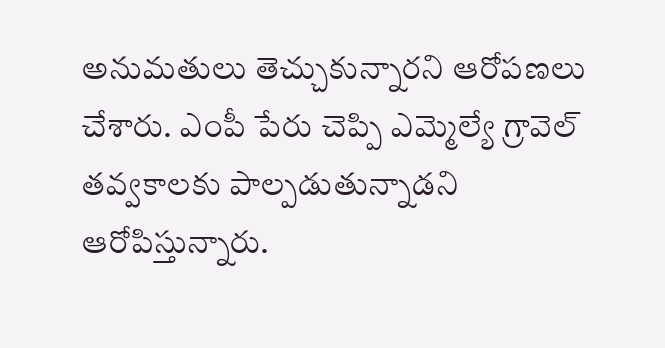అనుమతులు తెచ్చుకున్నారని ఆరోపణలు చేశారు. ఎంపీ పేరు చెప్పి ఎమ్మెల్యే గ్రావెల్ తవ్వకాలకు పాల్పడుతున్నాడని ఆరోపిస్తున్నారు.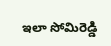ఇలా సోమిరెడ్డి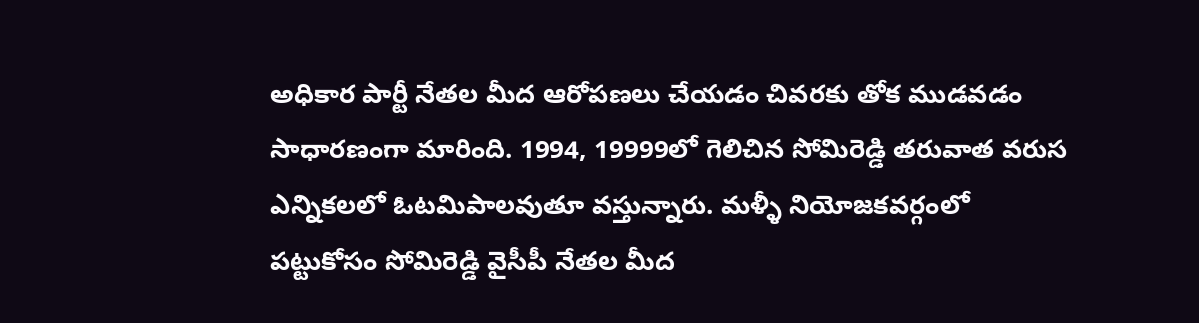అధికార పార్టీ నేతల మీద ఆరోపణలు చేయడం చివరకు తోక ముడవడం సాధారణంగా మారింది. 1994, 19999లో గెలిచిన సోమిరెడ్డి తరువాత వరుస ఎన్నికలలో ఓటమిపాలవుతూ వస్తున్నారు. మళ్ళీ నియోజకవర్గంలో పట్టుకోసం సోమిరెడ్డి వైసీపీ నేతల మీద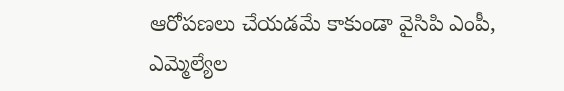ఆరోపణలు చేయడమే కాకుండా వైసిపి ఎంపీ, ఎమ్మెల్యేల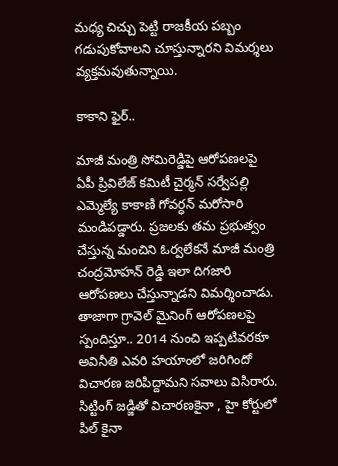మధ్య చిచ్చు పెట్టి రాజకీయ పబ్బం గడుపుకోవాలని చూస్తున్నారని విమర్శలు వ్యక్తమవుతున్నాయి.

కాకాని ఫైర్..

మాజీ మంత్రి సోమిరెడ్డిపై ఆరోపణలపై ఏపీ ప్రివిలేజ్ కమిటీ చైర్మన్ సర్వేపల్లి ఎమ్మెల్యే కాకాణి గోవర్ధన్ మరోసారి మండిపడ్డారు. ప్రజలకు తమ ప్రభుత్వం చేస్తున్న మంచిని ఓర్వలేకనే మాజీ మంత్రి చంద్రమోహన్ రెడ్డి ఇలా దిగజారి ఆరోపణలు చేస్తున్నాడని విమర్శించాడు. తాజాగా గ్రావెల్ మైనింగ్ ఆరోపణలపై స్పందిస్తూ.. 2014 నుంచి ఇప్పటివరకూ అవినీతి ఎవరి హయాంలో జరిగిందో విచారణ జరిపిద్దామని సవాలు విసిరారు. సిట్టింగ్ జడ్జితో విచారణకైనా , హై కోర్టులో పిల్ కైనా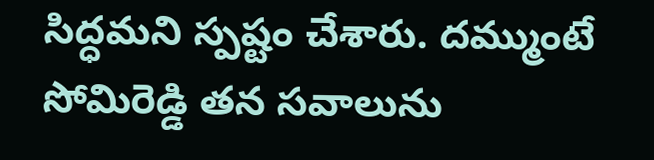సిద్ధమని స్పష్టం చేశారు. దమ్ముంటే సోమిరెడ్డి తన సవాలును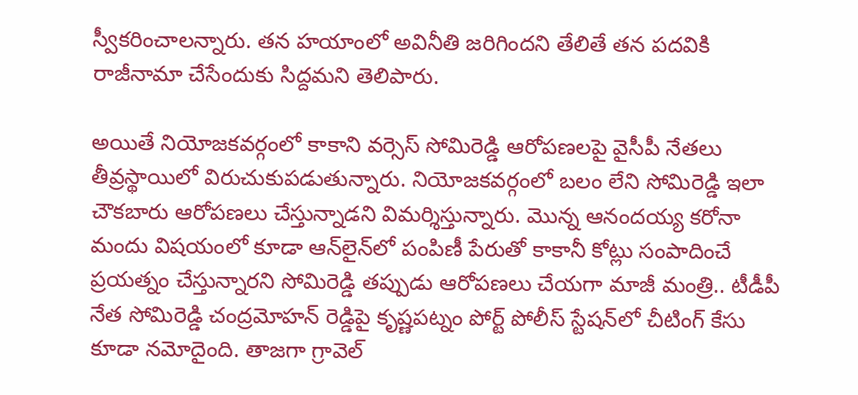స్వీకరించాలన్నారు. తన హయాంలో అవినీతి జరిగిందని తేలితే తన పదవికి రాజీనామా చేసేందుకు సిద్దమని తెలిపారు.

అయితే నియోజకవర్గంలో కాకాని వర్సెస్ సోమిరెడ్డి ఆరోపణలపై వైసీపీ నేతలు తీవ్రస్థాయిలో విరుచుకుపడుతున్నారు. నియోజకవర్గంలో బలం లేని సోమిరెడ్డి ఇలా చౌకబారు ఆరోపణలు చేస్తున్నాడని విమర్శిస్తున్నారు. మొన్న ఆనందయ్య కరోనా మందు విషయంలో కూడా ఆన్‌లైన్‌లో పంపిణీ పేరుతో కాకానీ కోట్లు సంపాదించే ప్రయత్నం చేస్తున్నారని సోమిరెడ్డి తప్పుడు ఆరోపణలు చేయగా మాజీ మంత్రి.. టీడీపీ నేత సోమిరెడ్డి చంద్రమోహన్ రెడ్డిపై కృష్ణపట్నం పోర్ట్‌ పోలీస్‌ స్టేషన్‌లో చీటింగ్ కేసు కూడా నమోదైంది. తాజగా గ్రావెల్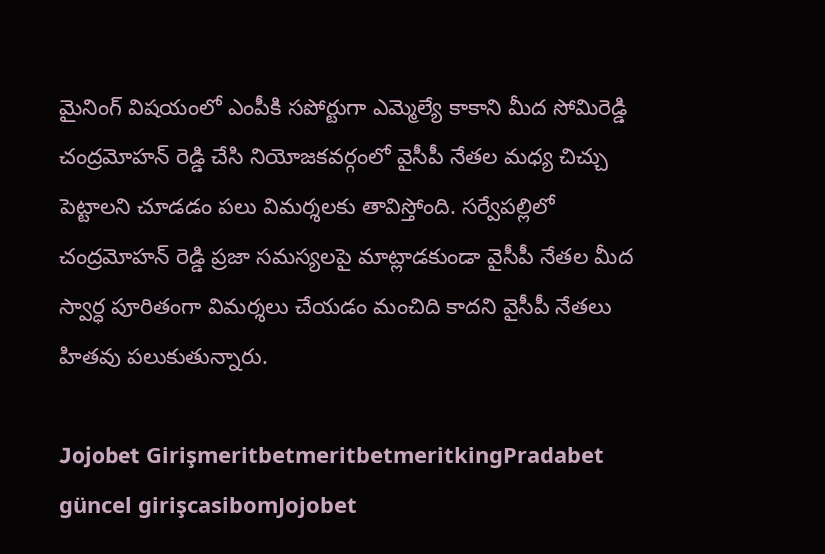మైనింగ్ విషయంలో ఎంపీకి సపోర్టుగా ఎమ్మెల్యే కాకాని మీద సోమిరెడ్డి చంద్రమోహన్ రెడ్డి చేసి నియోజకవర్గంలో వైసీపీ నేతల మధ్య చిచ్చు పెట్టాలని చూడడం పలు విమర్శలకు తావిస్తోంది. సర్వేపల్లిలో చంద్రమోహన్ రెడ్డి ప్రజా సమస్యలపై మాట్లాడకుండా వైసీపీ నేతల మీద స్వార్ధ పూరితంగా విమర్శలు చేయడం మంచిది కాదని వైసీపీ నేతలు హితవు పలుకుతున్నారు.

Jojobet GirişmeritbetmeritbetmeritkingPradabet güncel girişcasibomJojobet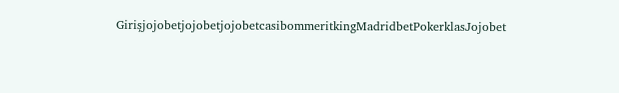GirişjojobetjojobetjojobetcasibommeritkingMadridbetPokerklasJojobet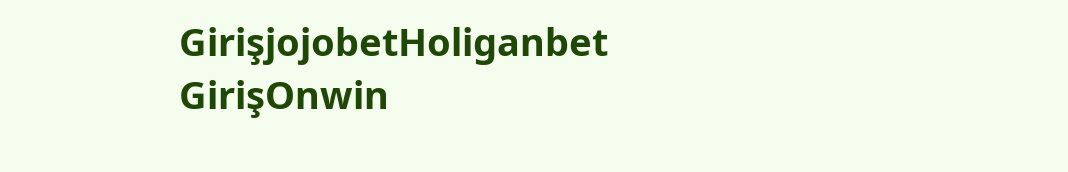GirişjojobetHoliganbet GirişOnwin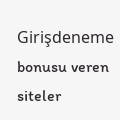Girişdeneme bonusu veren siteler